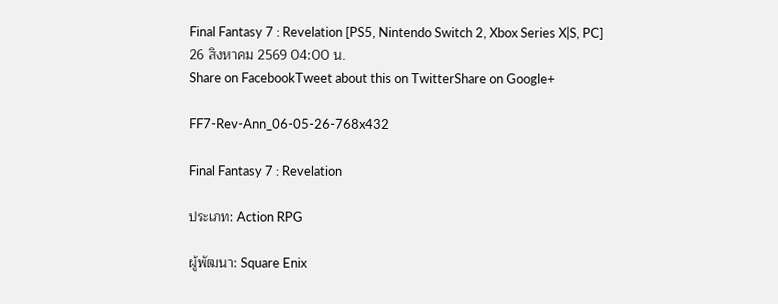Final Fantasy 7 : Revelation [PS5, Nintendo Switch 2, Xbox Series X|S, PC]
26 สิงหาคม 2569 04:00 น.
Share on FacebookTweet about this on TwitterShare on Google+

FF7-Rev-Ann_06-05-26-768x432

Final Fantasy 7 : Revelation

ประเภท: Action RPG

ผู้พัฒนา: Square Enix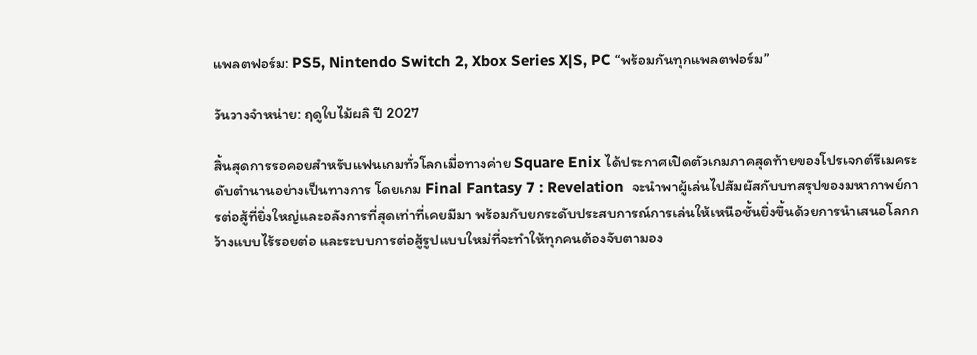แพลตฟอร์ม: PS5, Nintendo Switch 2, Xbox Series X|S, PC “พร้อมกันทุกแพลตฟอร์ม”

วันวางจำหน่าย: ฤดูใบไม้ผลิ ปี 2027

สิ้นสุดการรอคอยสำหรับแฟนเกมทั่วโลกเมื่อทางค่าย Square Enix ได้ประกาศเปิดตัวเกมภาคสุดท้ายของโปรเจกต์รีเมคระดับตำนานอย่างเป็นทางการ โดยเกม Final Fantasy 7 : Revelation  จะนำพาผู้เล่นไปสัมผัสกับบทสรุปของมหากาพย์การต่อสู้ที่ยิ่งใหญ่และอลังการที่สุดเท่าที่เคยมีมา พร้อมกับยกระดับประสบการณ์การเล่นให้เหนือชั้นยิ่งขึ้นด้วยการนำเสนอโลกกว้างแบบไร้รอยต่อ และระบบการต่อสู้รูปแบบใหม่ที่จะทำให้ทุกคนต้องจับตามอง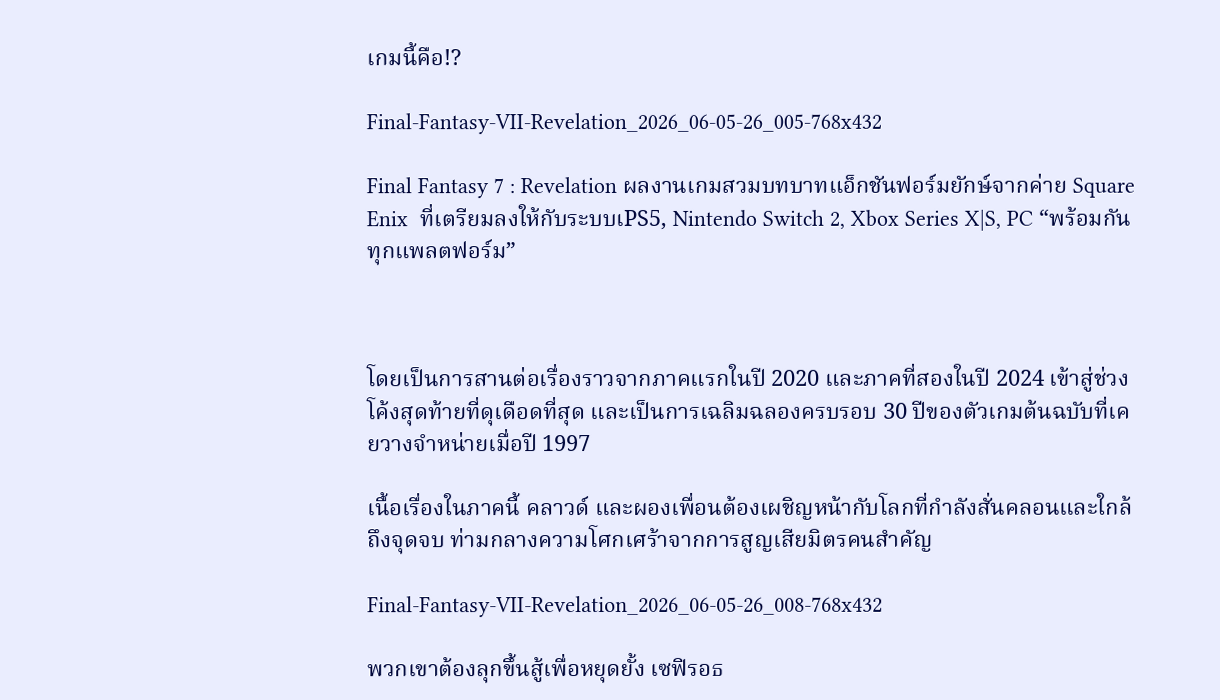เกมนี้คือ!?

Final-Fantasy-VII-Revelation_2026_06-05-26_005-768x432

Final Fantasy 7 : Revelation ผลงานเกมสวมบทบาทแอ็กชันฟอร์มยักษ์จากค่าย Square Enix  ที่เตรียมลงให้กับระบบเPS5, Nintendo Switch 2, Xbox Series X|S, PC “พร้อมกันทุกแพลตฟอร์ม”



โดยเป็นการสานต่อเรื่องราวจากภาคแรกในปี 2020 และภาคที่สองในปี 2024 เข้าสู่ช่วงโค้งสุดท้ายที่ดุเดือดที่สุด และเป็นการเฉลิมฉลองครบรอบ 30 ปีของตัวเกมต้นฉบับที่เคยวางจำหน่ายเมื่อปี 1997

เนื้อเรื่องในภาคนี้ คลาวด์ และผองเพื่อนต้องเผชิญหน้ากับโลกที่กำลังสั่นคลอนและใกล้ถึงจุดจบ ท่ามกลางความโศกเศร้าจากการสูญเสียมิตรคนสำคัญ

Final-Fantasy-VII-Revelation_2026_06-05-26_008-768x432

พวกเขาต้องลุกขึ้นสู้เพื่อหยุดยั้ง เซฟิรอธ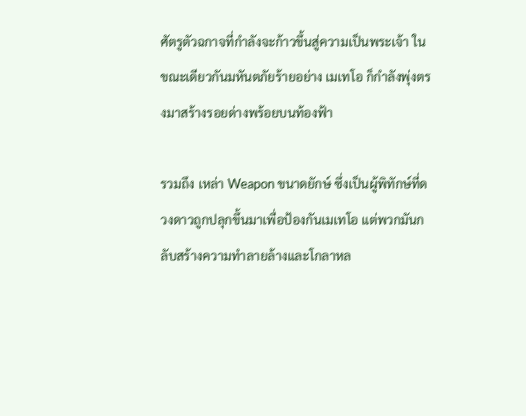ศัตรูตัวฉกาจที่กำลังจะก้าวขึ้นสู่ความเป็นพระเจ้า ในขณะเดียวกันมหันตภัยร้ายอย่าง เมเทโอ ก็กำลังพุ่งตรงมาสร้างรอยด่างพร้อยบนท้องฟ้า

รวมถึง เหล่า Weapon ขนาดยักษ์ ซึ่งเป็นผู้พิทักษ์ที่ดวงดาวถูกปลุกขึ้นมาเพื่อป้องกันเมเทโอ แต่พวกมันกลับสร้างความทำลายล้างและโกลาหล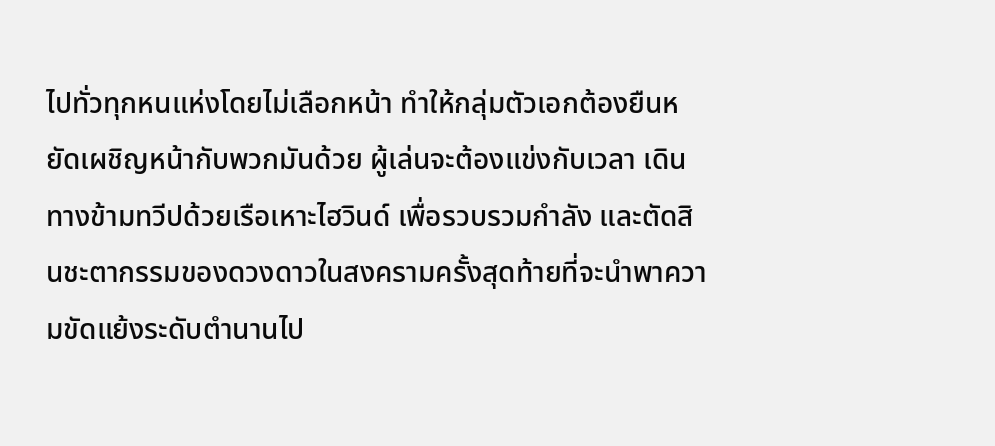ไปทั่วทุกหนแห่งโดยไม่เลือกหน้า ทำให้กลุ่มตัวเอกต้องยืนหยัดเผชิญหน้ากับพวกมันด้วย ผู้เล่นจะต้องแข่งกับเวลา เดินทางข้ามทวีปด้วยเรือเหาะไฮวินด์ เพื่อรวบรวมกำลัง และตัดสินชะตากรรมของดวงดาวในสงครามครั้งสุดท้ายที่จะนำพาความขัดแย้งระดับตำนานไป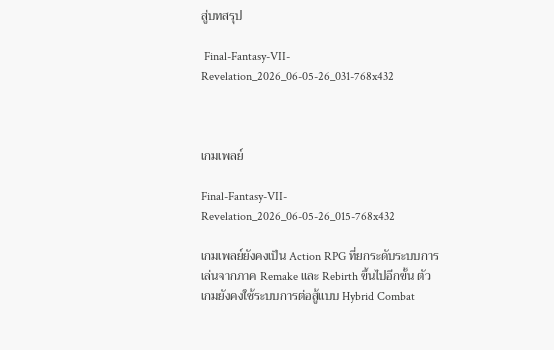สู่บทสรุป

 Final-Fantasy-VII-Revelation_2026_06-05-26_031-768x432



เกมเพลย์

Final-Fantasy-VII-Revelation_2026_06-05-26_015-768x432

เกมเพลย์ยังคงเป็น Action RPG ที่ยกระดับระบบการเล่นจากภาค Remake และ Rebirth ขึ้นไปอีกขั้น ตัวเกมยังคงใช้ระบบการต่อสู้แบบ Hybrid Combat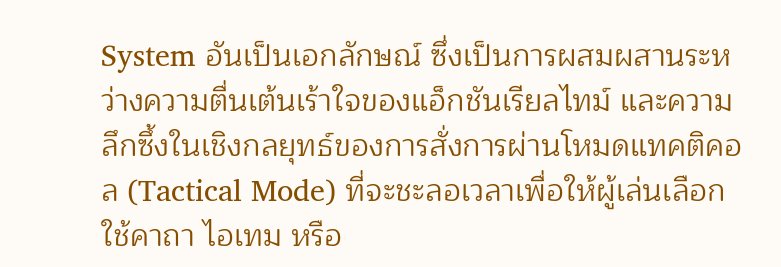System อันเป็นเอกลักษณ์ ซึ่งเป็นการผสมผสานระหว่างความตื่นเต้นเร้าใจของแอ็กชันเรียลไทม์ และความลึกซึ้งในเชิงกลยุทธ์ของการสั่งการผ่านโหมดแทคติคอล (Tactical Mode) ที่จะชะลอเวลาเพื่อให้ผู้เล่นเลือกใช้คาถา ไอเทม หรือ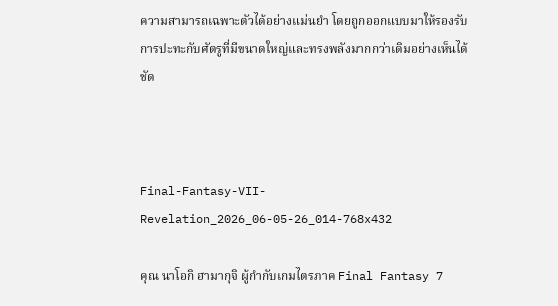ความสามารถเฉพาะตัวได้อย่างแม่นยำ โดยถูกออกแบบมาให้รองรับการปะทะกับศัตรูที่มีขนาดใหญ่และทรงพลังมากกว่าเดิมอย่างเห็นได้ชัด



Final-Fantasy-VII-Revelation_2026_06-05-26_014-768x432

คุณ นาโอกิ ฮามากุจิ ผู้กำกับเกมไตรภาค Final Fantasy 7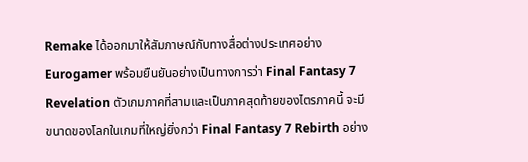Remake ได้ออกมาให้สัมภาษณ์กับทางสื่อต่างประเทศอย่าง Eurogamer พร้อมยืนยันอย่างเป็นทางการว่า Final Fantasy 7 Revelation ตัวเกมภาคที่สามและเป็นภาคสุดท้ายของไตรภาคนี้ จะมีขนาดของโลกในเกมที่ใหญ่ยิ่งกว่า Final Fantasy 7 Rebirth อย่าง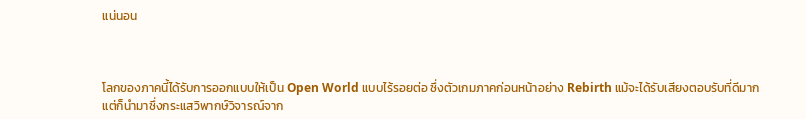แน่นอน



โลกของภาคนี้ได้รับการออกแบบให้เป็น Open World แบบไร้รอยต่อ ซึ่งตัวเกมภาคก่อนหน้าอย่าง Rebirth แม้จะได้รับเสียงตอบรับที่ดีมาก แต่ก็นำมาซึ่งกระแสวิพากษ์วิจารณ์จาก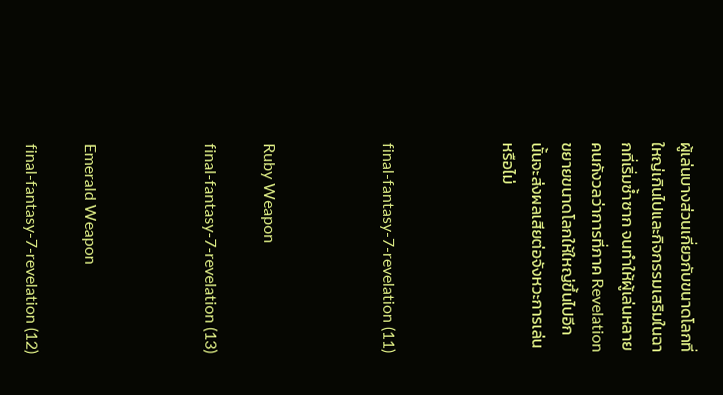ผู้เล่นบางส่วนเกี่ยวกับขนาดโลกที่ใหญ่เกินไปและกิจกรรมเสริมในฉากที่เริ่มซ้ำซาก จนทำให้ผู้เล่นหลายคนกังวลว่าการที่ภาค Revelation ขยายขนาดโลกให้ใหญ่ขึ้นไปอีกนั้นจะส่งผลเสียต่อจังหวะการเล่นหรือไม่



final-fantasy-7-revelation (11)



Ruby Weapon

final-fantasy-7-revelation (13)



Emerald Weapon

final-fantasy-7-revelation (12)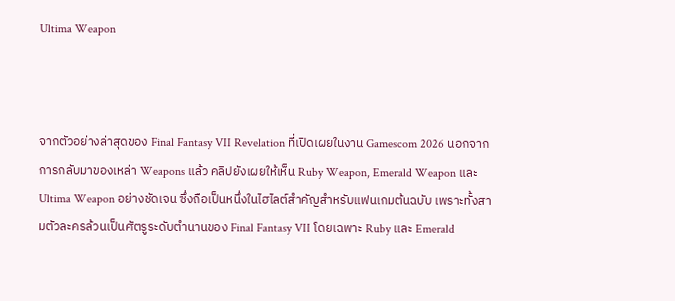Ultima Weapon



จากตัวอย่างล่าสุดของ Final Fantasy VII Revelation ที่เปิดเผยในงาน Gamescom 2026 นอกจากการกลับมาของเหล่า Weapons แล้ว คลิปยังเผยให้เห็น Ruby Weapon, Emerald Weapon และ Ultima Weapon อย่างชัดเจน ซึ่งถือเป็นหนึ่งในไฮไลต์สำคัญสำหรับแฟนเกมต้นฉบับ เพราะทั้งสามตัวละครล้วนเป็นศัตรูระดับตำนานของ Final Fantasy VII โดยเฉพาะ Ruby และ Emerald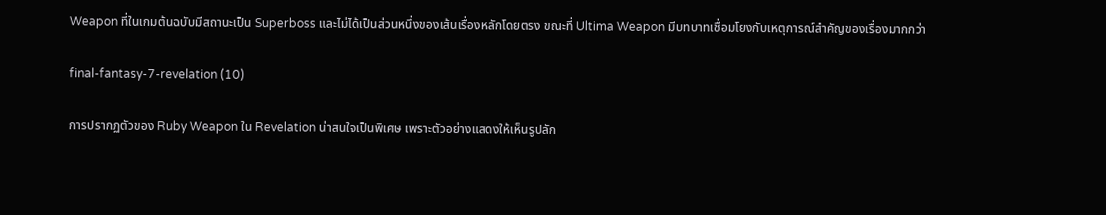Weapon ที่ในเกมต้นฉบับมีสถานะเป็น Superboss และไม่ได้เป็นส่วนหนึ่งของเส้นเรื่องหลักโดยตรง ขณะที่ Ultima Weapon มีบทบาทเชื่อมโยงกับเหตุการณ์สำคัญของเรื่องมากกว่า

final-fantasy-7-revelation (10)

การปรากฏตัวของ Ruby Weapon ใน Revelation น่าสนใจเป็นพิเศษ เพราะตัวอย่างแสดงให้เห็นรูปลัก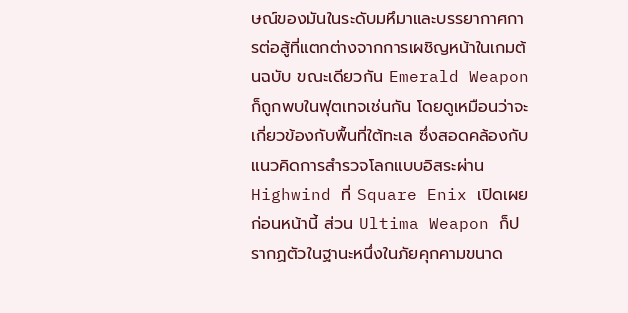ษณ์ของมันในระดับมหึมาและบรรยากาศการต่อสู้ที่แตกต่างจากการเผชิญหน้าในเกมต้นฉบับ ขณะเดียวกัน Emerald Weapon ก็ถูกพบในฟุตเทจเช่นกัน โดยดูเหมือนว่าจะเกี่ยวข้องกับพื้นที่ใต้ทะเล ซึ่งสอดคล้องกับแนวคิดการสำรวจโลกแบบอิสระผ่าน Highwind ที่ Square Enix เปิดเผยก่อนหน้านี้ ส่วน Ultima Weapon ก็ปรากฏตัวในฐานะหนึ่งในภัยคุกคามขนาด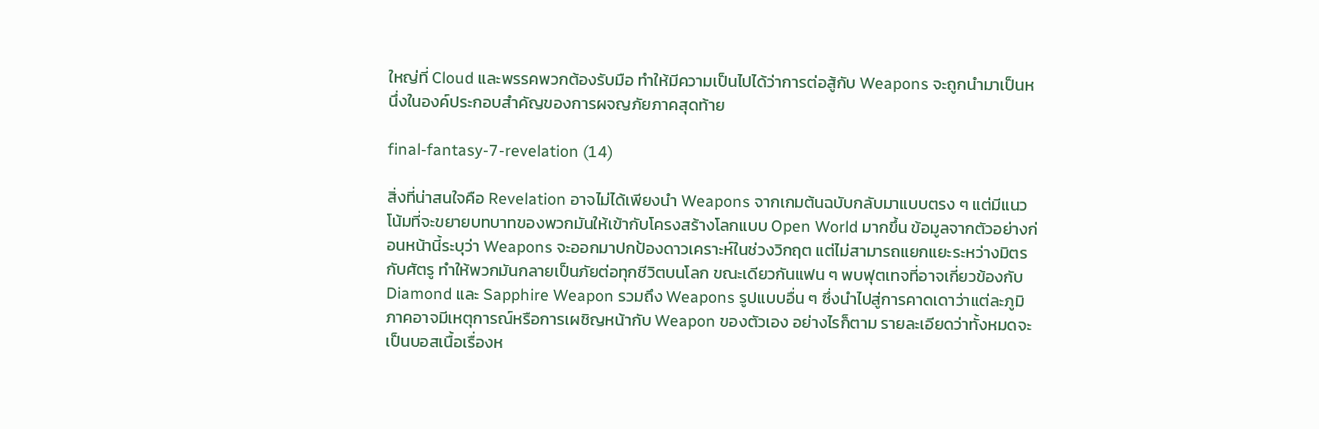ใหญ่ที่ Cloud และพรรคพวกต้องรับมือ ทำให้มีความเป็นไปได้ว่าการต่อสู้กับ Weapons จะถูกนำมาเป็นหนึ่งในองค์ประกอบสำคัญของการผจญภัยภาคสุดท้าย

final-fantasy-7-revelation (14)

สิ่งที่น่าสนใจคือ Revelation อาจไม่ได้เพียงนำ Weapons จากเกมต้นฉบับกลับมาแบบตรง ๆ แต่มีแนวโน้มที่จะขยายบทบาทของพวกมันให้เข้ากับโครงสร้างโลกแบบ Open World มากขึ้น ข้อมูลจากตัวอย่างก่อนหน้านี้ระบุว่า Weapons จะออกมาปกป้องดาวเคราะห์ในช่วงวิกฤต แต่ไม่สามารถแยกแยะระหว่างมิตรกับศัตรู ทำให้พวกมันกลายเป็นภัยต่อทุกชีวิตบนโลก ขณะเดียวกันแฟน ๆ พบฟุตเทจที่อาจเกี่ยวข้องกับ Diamond และ Sapphire Weapon รวมถึง Weapons รูปแบบอื่น ๆ ซึ่งนำไปสู่การคาดเดาว่าแต่ละภูมิภาคอาจมีเหตุการณ์หรือการเผชิญหน้ากับ Weapon ของตัวเอง อย่างไรก็ตาม รายละเอียดว่าทั้งหมดจะเป็นบอสเนื้อเรื่องห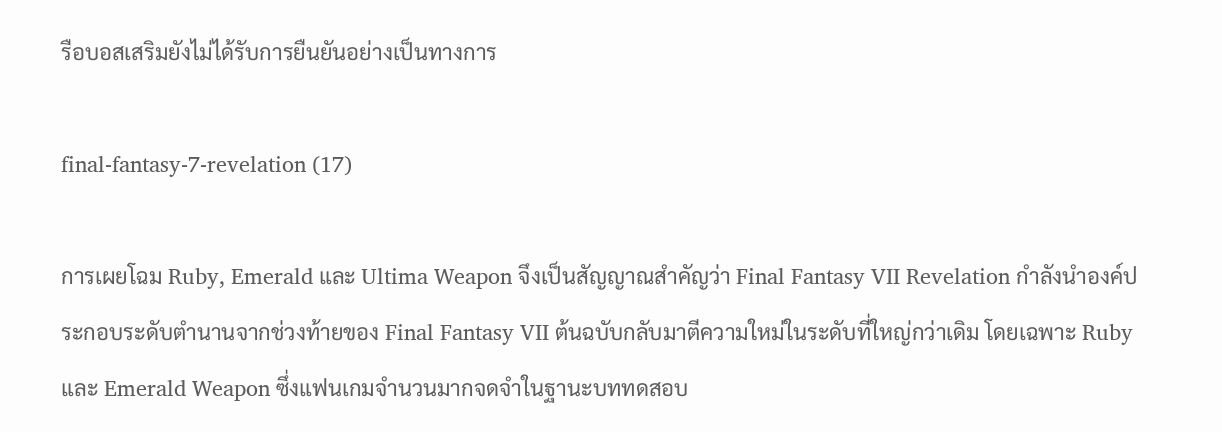รือบอสเสริมยังไม่ได้รับการยืนยันอย่างเป็นทางการ

final-fantasy-7-revelation (17)

การเผยโฉม Ruby, Emerald และ Ultima Weapon จึงเป็นสัญญาณสำคัญว่า Final Fantasy VII Revelation กำลังนำองค์ประกอบระดับตำนานจากช่วงท้ายของ Final Fantasy VII ต้นฉบับกลับมาตีความใหม่ในระดับที่ใหญ่กว่าเดิม โดยเฉพาะ Ruby และ Emerald Weapon ซึ่งแฟนเกมจำนวนมากจดจำในฐานะบททดสอบ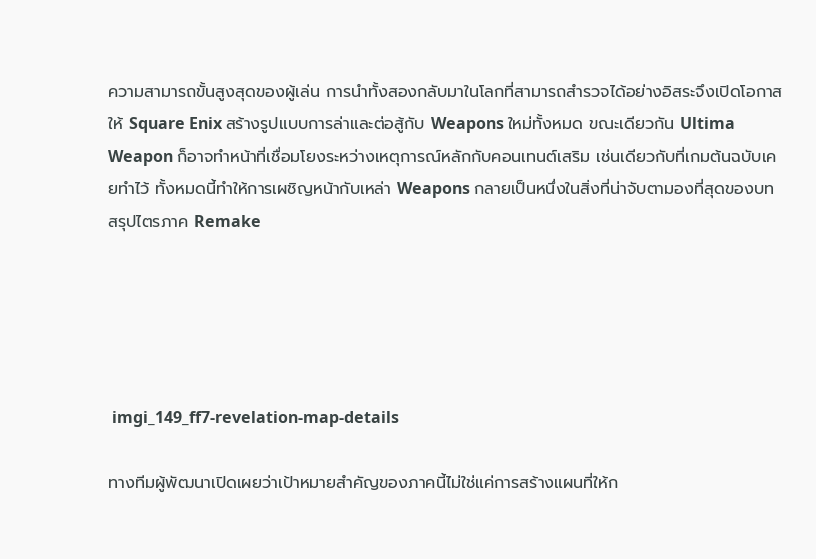ความสามารถขั้นสูงสุดของผู้เล่น การนำทั้งสองกลับมาในโลกที่สามารถสำรวจได้อย่างอิสระจึงเปิดโอกาสให้ Square Enix สร้างรูปแบบการล่าและต่อสู้กับ Weapons ใหม่ทั้งหมด ขณะเดียวกัน Ultima Weapon ก็อาจทำหน้าที่เชื่อมโยงระหว่างเหตุการณ์หลักกับคอนเทนต์เสริม เช่นเดียวกับที่เกมต้นฉบับเคยทำไว้ ทั้งหมดนี้ทำให้การเผชิญหน้ากับเหล่า Weapons กลายเป็นหนึ่งในสิ่งที่น่าจับตามองที่สุดของบทสรุปไตรภาค Remake





 imgi_149_ff7-revelation-map-details

ทางทีมผู้พัฒนาเปิดเผยว่าเป้าหมายสำคัญของภาคนี้ไม่ใช่แค่การสร้างแผนที่ให้ก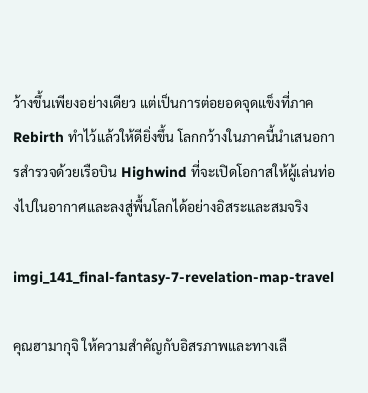ว้างขึ้นเพียงอย่างเดียว แต่เป็นการต่อยอดจุดแข็งที่ภาค Rebirth ทำไว้แล้วให้ดียิ่งขึ้น โลกกว้างในภาคนี้นำเสนอการสำรวจด้วยเรือบิน Highwind ที่จะเปิดโอกาสให้ผู้เล่นท่องไปในอากาศและลงสู่พื้นโลกได้อย่างอิสระและสมจริง

imgi_141_final-fantasy-7-revelation-map-travel

คุณฮามากุจิ ให้ความสำคัญกับอิสรภาพและทางเลื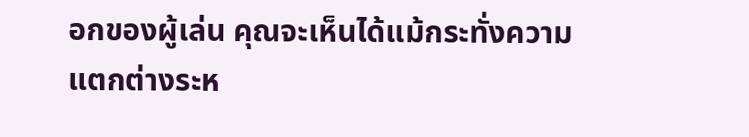อกของผู้เล่น คุณจะเห็นได้แม้กระทั่งความแตกต่างระห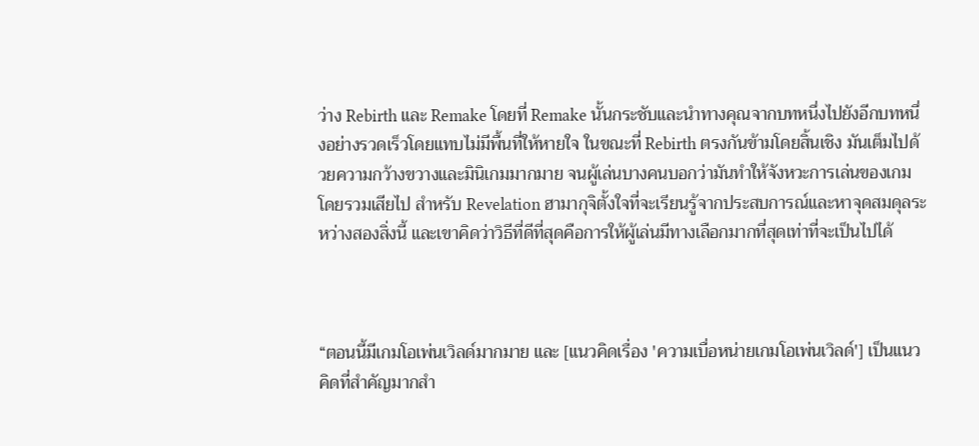ว่าง Rebirth และ Remake โดยที่ Remake นั้นกระชับและนำทางคุณจากบทหนึ่งไปยังอีกบทหนึ่งอย่างรวดเร็วโดยแทบไม่มีพื้นที่ให้หายใจ ในขณะที่ Rebirth ตรงกันข้ามโดยสิ้นเชิง มันเต็มไปด้วยความกว้างขวางและมินิเกมมากมาย จนผู้เล่นบางคนบอกว่ามันทำให้จังหวะการเล่นของเกมโดยรวมเสียไป สำหรับ Revelation ฮามากุจิตั้งใจที่จะเรียนรู้จากประสบการณ์และหาจุดสมดุลระหว่างสองสิ่งนี้ และเขาคิดว่าวิธีที่ดีที่สุดคือการให้ผู้เล่นมีทางเลือกมากที่สุดเท่าที่จะเป็นไปได้



“ตอนนี้มีเกมโอเพ่นเวิลด์มากมาย และ [แนวคิดเรื่อง 'ความเบื่อหน่ายเกมโอเพ่นเวิลด์'] เป็นแนวคิดที่สำคัญมากสำ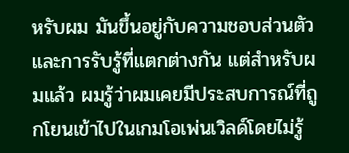หรับผม มันขึ้นอยู่กับความชอบส่วนตัวและการรับรู้ที่แตกต่างกัน แต่สำหรับผมแล้ว ผมรู้ว่าผมเคยมีประสบการณ์ที่ถูกโยนเข้าไปในเกมโอเพ่นเวิลด์โดยไม่รู้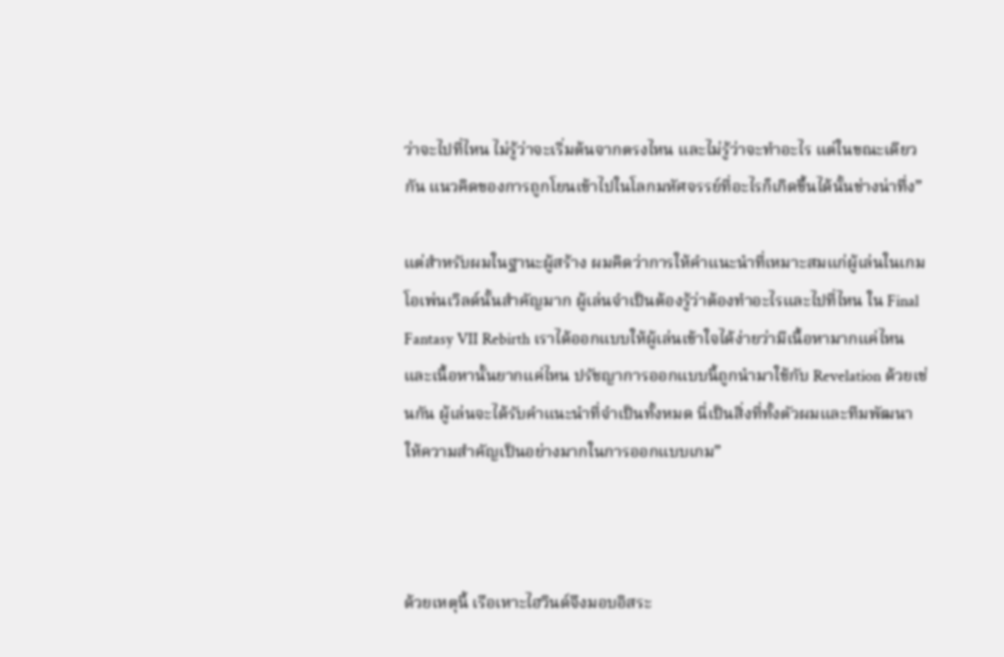ว่าจะไปที่ไหน ไม่รู้ว่าจะเริ่มต้นจากตรงไหน และไม่รู้ว่าจะทำอะไร แต่ในขณะเดียวกัน แนวคิดของการถูกโยนเข้าไปในโลกมหัศจรรย์ที่อะไรก็เกิดขึ้นได้นั้นช่างน่าทึ่ง”

แต่สำหรับผมในฐานะผู้สร้าง ผมคิดว่าการให้คำแนะนำที่เหมาะสมแก่ผู้เล่นในเกมโอเพ่นเวิลด์นั้นสำคัญมาก ผู้เล่นจำเป็นต้องรู้ว่าต้องทำอะไรและไปที่ไหน ใน Final Fantasy VII Rebirth เราได้ออกแบบให้ผู้เล่นเข้าใจได้ง่ายว่ามีเนื้อหามากแค่ไหนและเนื้อหานั้นยากแค่ไหน ปรัชญาการออกแบบนี้ถูกนำมาใช้กับ Revelation ด้วยเช่นกัน ผู้เล่นจะได้รับคำแนะนำที่จำเป็นทั้งหมด นี่เป็นสิ่งที่ทั้งตัวผมและทีมพัฒนาให้ความสำคัญเป็นอย่างมากในการออกแบบเกม”



ด้วยเหตุนี้ เรือเหาะไฮวินด์จึงมอบอิสระ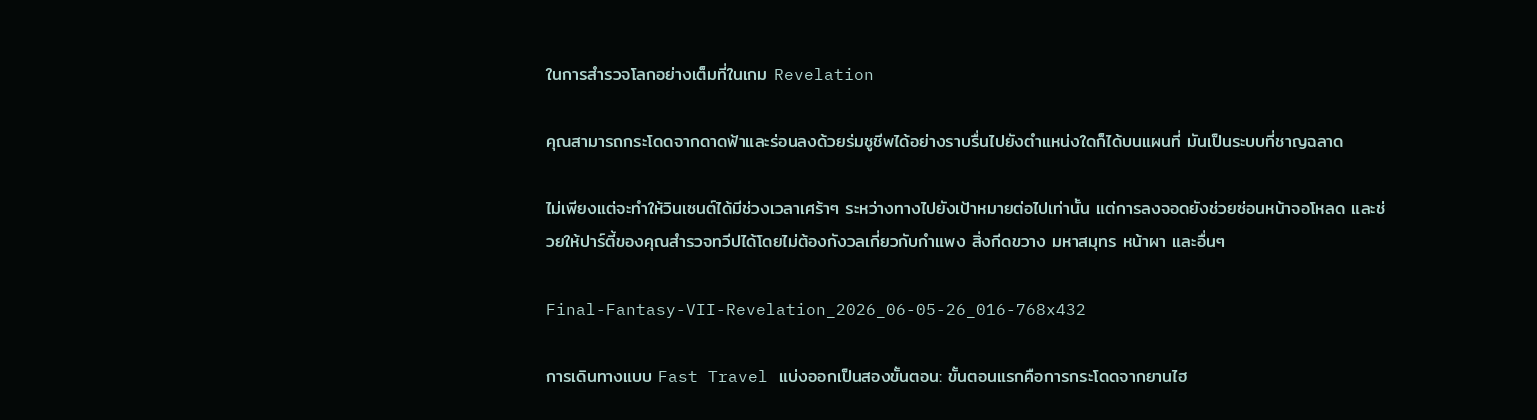ในการสำรวจโลกอย่างเต็มที่ในเกม Revelation

คุณสามารถกระโดดจากดาดฟ้าและร่อนลงด้วยร่มชูชีพได้อย่างราบรื่นไปยังตำแหน่งใดก็ได้บนแผนที่ มันเป็นระบบที่ชาญฉลาด

ไม่เพียงแต่จะทำให้วินเซนต์ได้มีช่วงเวลาเศร้าๆ ระหว่างทางไปยังเป้าหมายต่อไปเท่านั้น แต่การลงจอดยังช่วยซ่อนหน้าจอโหลด และช่วยให้ปาร์ตี้ของคุณสำรวจทวีปได้โดยไม่ต้องกังวลเกี่ยวกับกำแพง สิ่งกีดขวาง มหาสมุทร หน้าผา และอื่นๆ

Final-Fantasy-VII-Revelation_2026_06-05-26_016-768x432

การเดินทางแบบ Fast Travel แบ่งออกเป็นสองขั้นตอน: ขั้นตอนแรกคือการกระโดดจากยานไฮ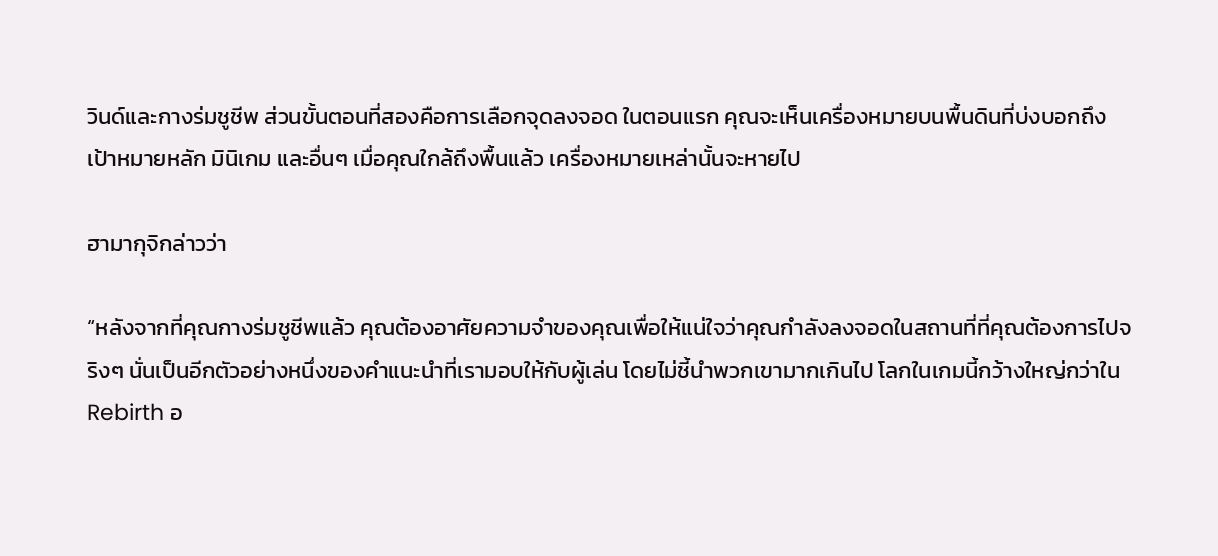วินด์และกางร่มชูชีพ ส่วนขั้นตอนที่สองคือการเลือกจุดลงจอด ในตอนแรก คุณจะเห็นเครื่องหมายบนพื้นดินที่บ่งบอกถึงเป้าหมายหลัก มินิเกม และอื่นๆ เมื่อคุณใกล้ถึงพื้นแล้ว เครื่องหมายเหล่านั้นจะหายไป

ฮามากุจิกล่าวว่า

“หลังจากที่คุณกางร่มชูชีพแล้ว คุณต้องอาศัยความจำของคุณเพื่อให้แน่ใจว่าคุณกำลังลงจอดในสถานที่ที่คุณต้องการไปจริงๆ นั่นเป็นอีกตัวอย่างหนึ่งของคำแนะนำที่เรามอบให้กับผู้เล่น โดยไม่ชี้นำพวกเขามากเกินไป โลกในเกมนี้กว้างใหญ่กว่าใน Rebirth อ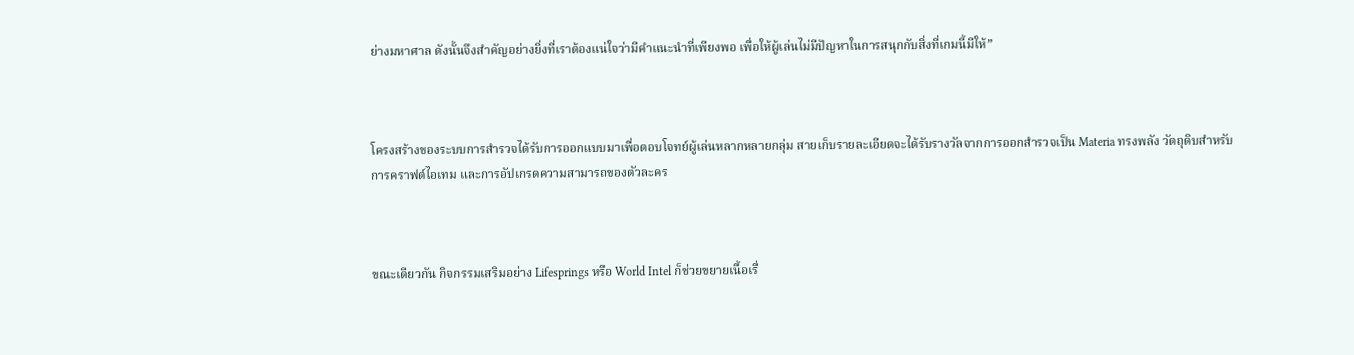ย่างมหาศาล ดังนั้นจึงสำคัญอย่างยิ่งที่เราต้องแน่ใจว่ามีคำแนะนำที่เพียงพอ เพื่อให้ผู้เล่นไม่มีปัญหาในการสนุกกับสิ่งที่เกมนี้มีให้”



โครงสร้างของระบบการสำรวจได้รับการออกแบบมาเพื่อตอบโจทย์ผู้เล่นหลากหลายกลุ่ม สายเก็บรายละเอียดจะได้รับรางวัลจากการออกสำรวจเป็น Materia ทรงพลัง วัตถุดิบสำหรับการคราฟต์ไอเทม และการอัปเกรดความสามารถของตัวละคร



ขณะเดียวกัน กิจกรรมเสริมอย่าง Lifesprings หรือ World Intel ก็ช่วยขยายเนื้อเรื่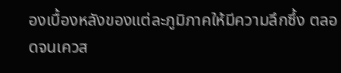องเบื้องหลังของแต่ละภูมิภาคให้มีความลึกซึ้ง ตลอดจนเควส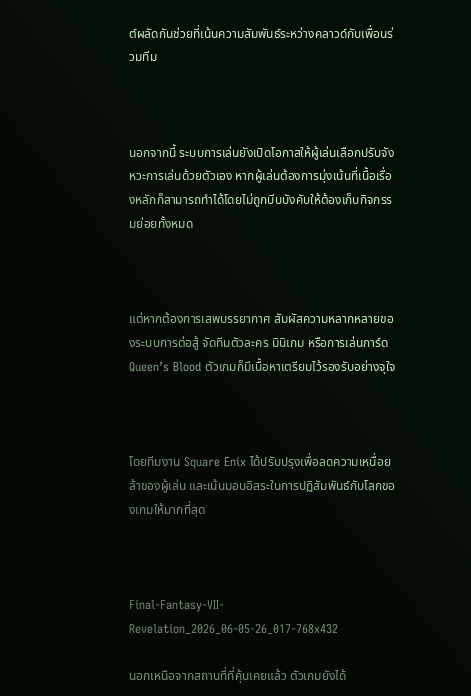ต์ผลัดกันช่วยที่เน้นความสัมพันธ์ระหว่างคลาวด์กับเพื่อนร่วมทีม



นอกจากนี้ ระบบการเล่นยังเปิดโอกาสให้ผู้เล่นเลือกปรับจังหวะการเล่นด้วยตัวเอง หากผู้เล่นต้องการมุ่งเน้นที่เนื้อเรื่องหลักก็สามารถทำได้โดยไม่ถูกบีบบังคับให้ต้องเก็บกิจกรรมย่อยทั้งหมด



แต่หากต้องการเสพบรรยากาศ สัมผัสความหลากหลายของระบบการต่อสู้ จัดทีมตัวละคร มินิเกม หรือการเล่นการ์ด Queen’s Blood ตัวเกมก็มีเนื้อหาเตรียมไว้รองรับอย่างจุใจ



โดยทีมงาน Square Enix ได้ปรับปรุงเพื่อลดความเหนื่อยล้าของผู้เล่น และเน้นมอบอิสระในการปฏิสัมพันธ์กับโลกของเกมให้มากที่สุด



Final-Fantasy-VII-Revelation_2026_06-05-26_017-768x432

นอกเหนือจากสถานที่ที่คุ้นเคยแล้ว ตัวเกมยังได้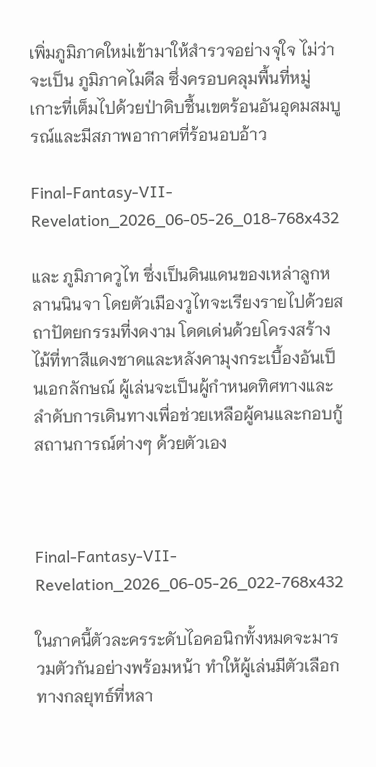เพิ่มภูมิภาคใหม่เข้ามาให้สำรวจอย่างจุใจ ไม่ว่าจะเป็น ภูมิภาคไมดีล ซึ่งครอบคลุมพื้นที่หมู่เกาะที่เต็มไปด้วยป่าดิบชื้นเขตร้อนอันอุดมสมบูรณ์และมีสภาพอากาศที่ร้อนอบอ้าว

Final-Fantasy-VII-Revelation_2026_06-05-26_018-768x432

และ ภูมิภาควูไท ซึ่งเป็นดินแดนของเหล่าลูกหลานนินจา โดยตัวเมืองวูไทจะเรียงรายไปด้วยสถาปัตยกรรมที่งดงาม โดดเด่นด้วยโครงสร้างไม้ที่ทาสีแดงชาดและหลังคามุงกระเบื้องอันเป็นเอกลักษณ์ ผู้เล่นจะเป็นผู้กำหนดทิศทางและลำดับการเดินทางเพื่อช่วยเหลือผู้คนและกอบกู้สถานการณ์ต่างๆ ด้วยตัวเอง



Final-Fantasy-VII-Revelation_2026_06-05-26_022-768x432

ในภาคนี้ตัวละครระดับไอคอนิกทั้งหมดจะมารวมตัวกันอย่างพร้อมหน้า ทำให้ผู้เล่นมีตัวเลือกทางกลยุทธ์ที่หลา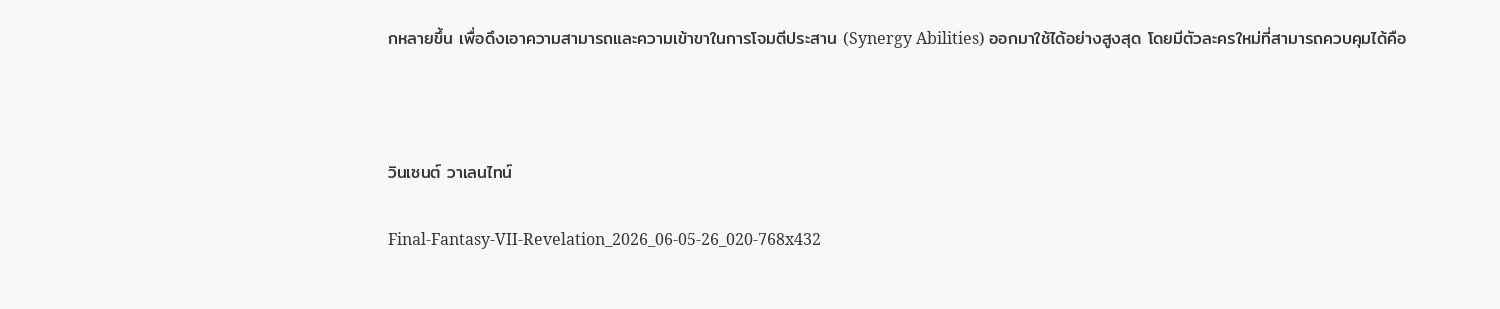กหลายขึ้น เพื่อดึงเอาความสามารถและความเข้าขาในการโจมตีประสาน (Synergy Abilities) ออกมาใช้ได้อย่างสูงสุด โดยมีตัวละครใหม่ที่สามารถควบคุมได้คือ



วินเซนต์ วาเลนไทน์

Final-Fantasy-VII-Revelation_2026_06-05-26_020-768x432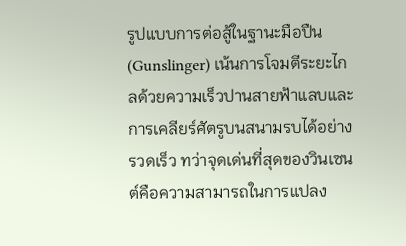รูปแบบการต่อสู้ในฐานะมือปืน (Gunslinger) เน้นการโจมตีระยะไกลด้วยความเร็วปานสายฟ้าแลบและการเคลียร์ศัตรูบนสนามรบได้อย่างรวดเร็ว ทว่าจุดเด่นที่สุดของวินเซนต์คือความสามารถในการแปลง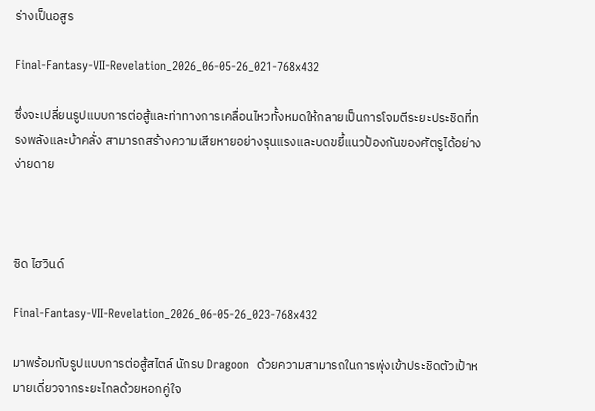ร่างเป็นอสูร

Final-Fantasy-VII-Revelation_2026_06-05-26_021-768x432

ซึ่งจะเปลี่ยนรูปแบบการต่อสู้และท่าทางการเคลื่อนไหวทั้งหมดให้กลายเป็นการโจมตีระยะประชิดที่ทรงพลังและบ้าคลั่ง สามารถสร้างความเสียหายอย่างรุนแรงและบดขยี้แนวป้องกันของศัตรูได้อย่างง่ายดาย



ซิด ไฮวินด์

Final-Fantasy-VII-Revelation_2026_06-05-26_023-768x432

มาพร้อมกับรูปแบบการต่อสู้สไตล์ นักรบ Dragoon  ด้วยความสามารถในการพุ่งเข้าประชิดตัวเป้าหมายเดี่ยวจากระยะไกลด้วยหอกคู่ใจ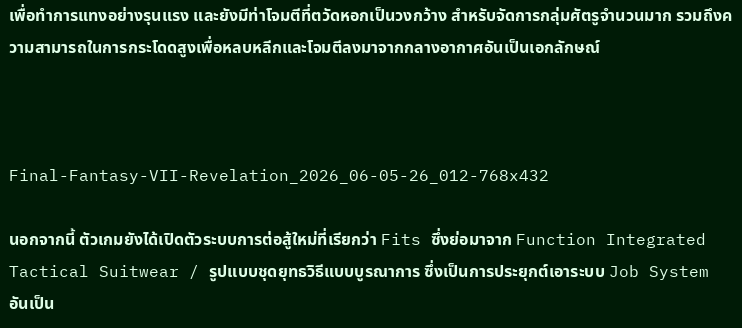เพื่อทำการแทงอย่างรุนแรง และยังมีท่าโจมตีที่ตวัดหอกเป็นวงกว้าง สำหรับจัดการกลุ่มศัตรูจำนวนมาก รวมถึงความสามารถในการกระโดดสูงเพื่อหลบหลีกและโจมตีลงมาจากกลางอากาศอันเป็นเอกลักษณ์



Final-Fantasy-VII-Revelation_2026_06-05-26_012-768x432

นอกจากนี้ ตัวเกมยังได้เปิดตัวระบบการต่อสู้ใหม่ที่เรียกว่า Fits ซึ่งย่อมาจาก Function Integrated Tactical Suitwear / รูปแบบชุดยุทธวิธีแบบบูรณาการ ซึ่งเป็นการประยุกต์เอาระบบ Job System อันเป็น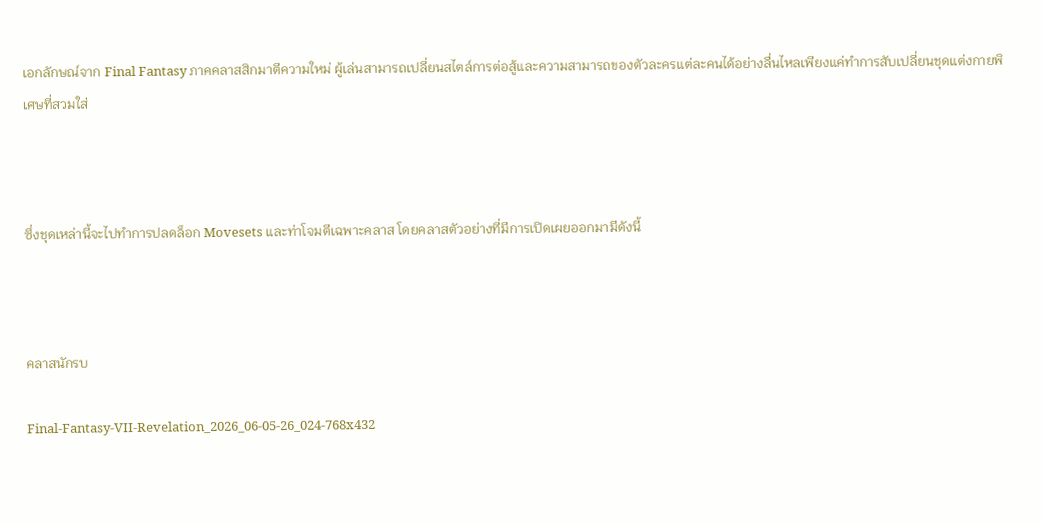เอกลักษณ์จาก Final Fantasy ภาคคลาสสิกมาตีความใหม่ ผู้เล่นสามารถเปลี่ยนสไตล์การต่อสู้และความสามารถของตัวละครแต่ละคนได้อย่างลื่นไหลเพียงแค่ทำการสับเปลี่ยนชุดแต่งกายพิเศษที่สวมใส่



ซึ่งชุดเหล่านี้จะไปทำการปลดล็อก Movesets และท่าโจมตีเฉพาะคลาส โดยคลาสตัวอย่างที่มีการเปิดเผยออกมามีดังนี้



คลาสนักรบ

Final-Fantasy-VII-Revelation_2026_06-05-26_024-768x432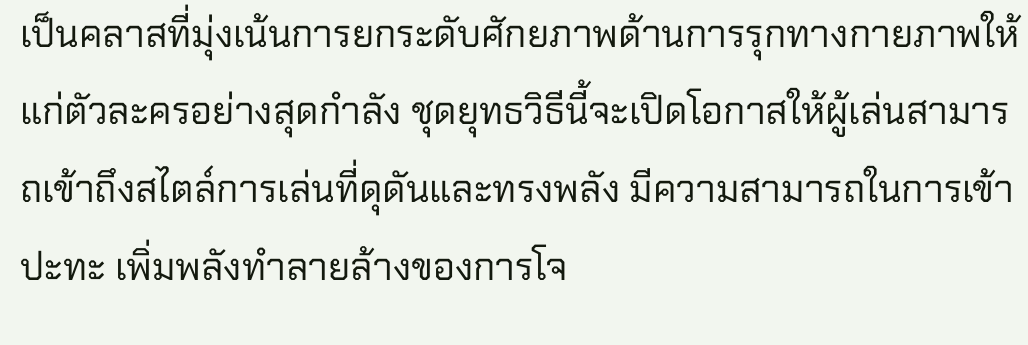เป็นคลาสที่มุ่งเน้นการยกระดับศักยภาพด้านการรุกทางกายภาพให้แก่ตัวละครอย่างสุดกำลัง ชุดยุทธวิธีนี้จะเปิดโอกาสให้ผู้เล่นสามารถเข้าถึงสไตล์การเล่นที่ดุดันและทรงพลัง มีความสามารถในการเข้าปะทะ เพิ่มพลังทำลายล้างของการโจ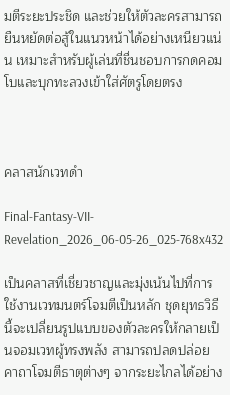มตีระยะประชิด และช่วยให้ตัวละครสามารถยืนหยัดต่อสู้ในแนวหน้าได้อย่างเหนียวแน่น เหมาะสำหรับผู้เล่นที่ชื่นชอบการกดคอมโบและบุกทะลวงเข้าใส่ศัตรูโดยตรง



คลาสนักเวทดำ

Final-Fantasy-VII-Revelation_2026_06-05-26_025-768x432

เป็นคลาสที่เชี่ยวชาญและมุ่งเน้นไปที่การใช้งานเวทมนตร์โจมตีเป็นหลัก ชุดยุทธวิธีนี้จะเปลี่ยนรูปแบบของตัวละครให้กลายเป็นจอมเวทผู้ทรงพลัง สามารถปลดปล่อยคาถาโจมตีธาตุต่างๆ จากระยะไกลได้อย่าง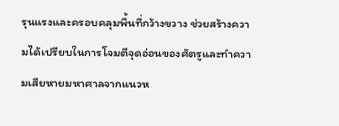รุนแรงและครอบคลุมพื้นที่กว้างขวาง ช่วยสร้างความได้เปรียบในการโจมตีจุดอ่อนของศัตรูและทำความเสียหายมหาศาลจากแนวห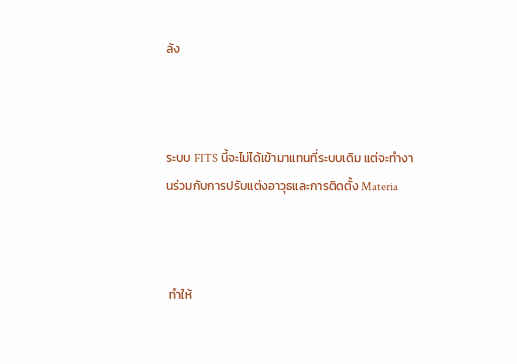ลัง



ระบบ FITS นี้จะไม่ได้เข้ามาแทนที่ระบบเดิม แต่จะทำงานร่วมกับการปรับแต่งอาวุธและการติดตั้ง Materia



 ทำให้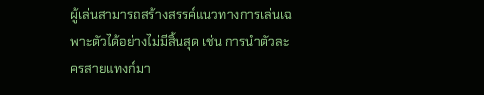ผู้เล่นสามารถสร้างสรรค์แนวทางการเล่นเฉพาะตัวได้อย่างไม่มีสิ้นสุด เช่น การนำตัวละครสายแทงก์มา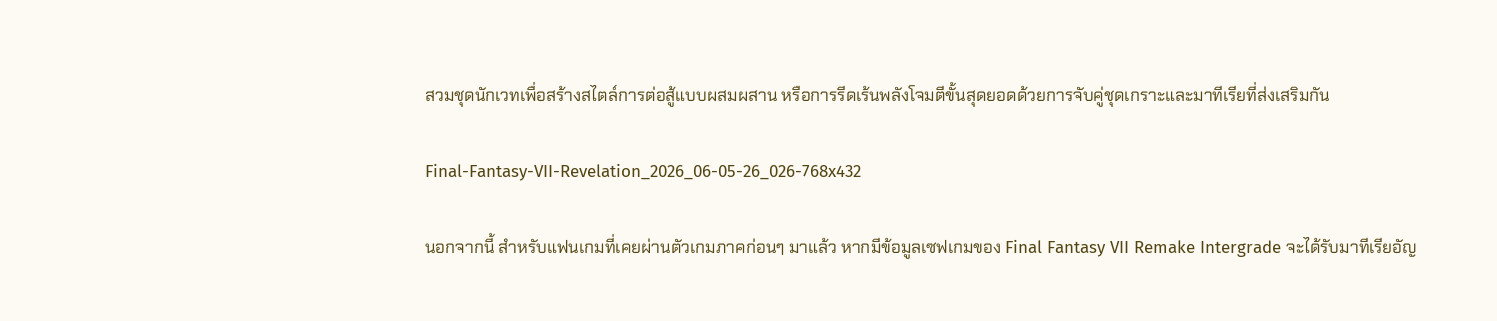สวมชุดนักเวทเพื่อสร้างสไตล์การต่อสู้แบบผสมผสาน หรือการรีดเร้นพลังโจมตีขั้นสุดยอดด้วยการจับคู่ชุดเกราะและมาทีเรียที่ส่งเสริมกัน

Final-Fantasy-VII-Revelation_2026_06-05-26_026-768x432

นอกจากนี้ สำหรับแฟนเกมที่เคยผ่านตัวเกมภาคก่อนๆ มาแล้ว หากมีข้อมูลเซฟเกมของ Final Fantasy VII Remake Intergrade จะได้รับมาทีเรียอัญ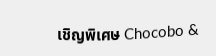เชิญพิเศษ Chocobo &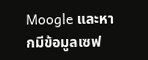Moogle และหากมีข้อมูลเซฟ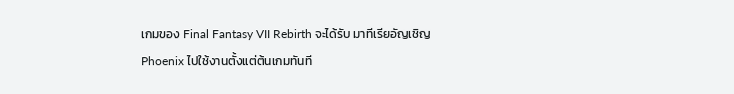เกมของ Final Fantasy VII Rebirth จะได้รับ มาทีเรียอัญเชิญ Phoenix ไปใช้งานตั้งแต่ต้นเกมทันที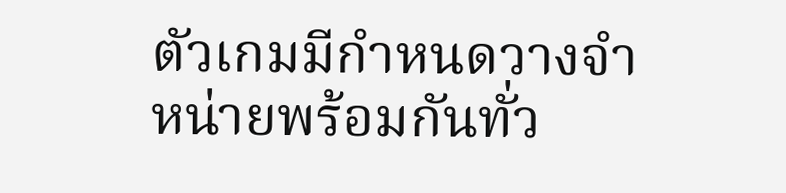ตัวเกมมีกำหนดวางจำหน่ายพร้อมกันทั่ว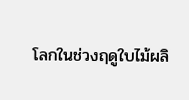โลกในช่วงฤดูใบไม้ผลิ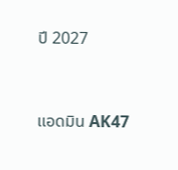ปี 2027



แอดมิน AK47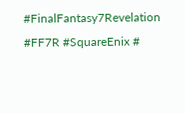#FinalFantasy7Revelation #FF7R #SquareEnix #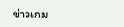ข่าวเกม